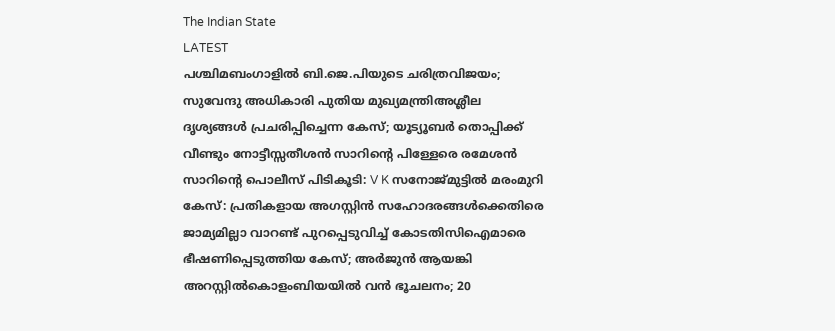The Indian State
LATEST
പശ്ചിമബംഗാളിൽ ബി.ജെ.പിയുടെ ചരിത്രവിജയം; സുവേന്ദു അധികാരി പുതിയ മുഖ്യമന്ത്രിഅശ്ലീല ദൃശ്യങ്ങള്‍ പ്രചരിപ്പിച്ചെന്ന കേസ്; യൂട്യൂബര്‍ തൊപ്പിക്ക് വീണ്ടും നോട്ടീസ്സതീശൻ സാറിന്റെ പിള്ളേരെ രമേശൻ സാറിന്റെ പൊലീസ് പിടികൂടി: V K സനോജ്മുട്ടിൽ മരംമുറി കേസ്: പ്രതികളായ അഗസ്റ്റിൻ സഹോദരങ്ങൾക്കെതിരെ ജാമ്യമില്ലാ വാറണ്ട് പുറപ്പെടുവിച്ച് കോടതിസിഐമാരെ ഭീഷണിപ്പെടുത്തിയ കേസ്; അർജുൻ ആയങ്കി അറസ്റ്റിൽകൊളംബിയയിൽ വൻ ഭൂചലനം; 20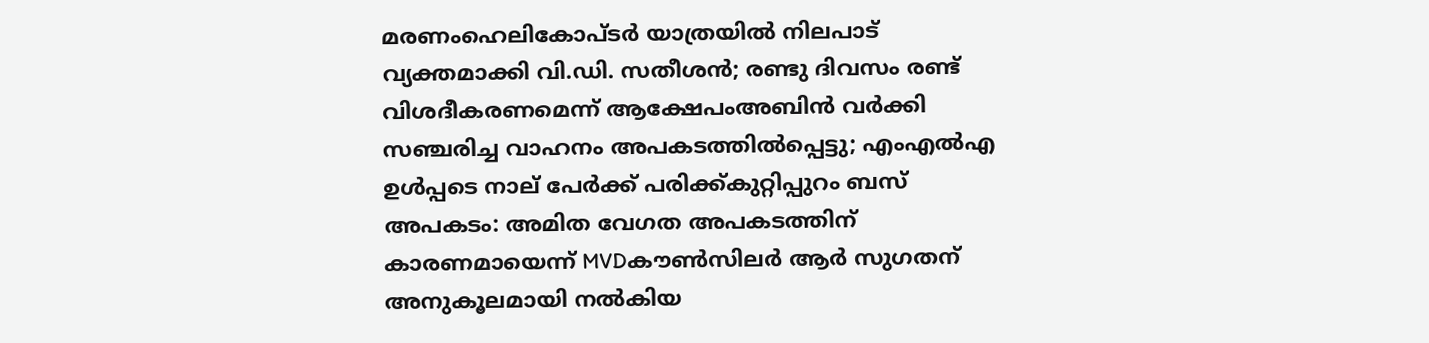മരണംഹെലികോപ്ടർ യാത്രയിൽ നിലപാട് വ്യക്തമാക്കി വി.ഡി. സതീശൻ; രണ്ടു ദിവസം രണ്ട് വിശദീകരണമെന്ന് ആക്ഷേപംഅബിന്‍ വര്‍ക്കി സഞ്ചരിച്ച വാഹനം അപകടത്തില്‍പ്പെട്ടു; എംഎല്‍എ ഉള്‍പ്പടെ നാല് പേര്‍ക്ക് പരിക്ക്കുറ്റിപ്പുറം ബസ് അപകടം: അമിത വേഗത അപകടത്തിന് കാരണമായെന്ന് MVDകൗൺസിലർ ആർ സുഗതന് അനുകൂലമായി നല്‍കിയ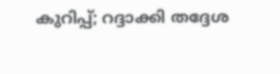കുറിപ്പ്; റദ്ദാക്കി തദ്ദേശ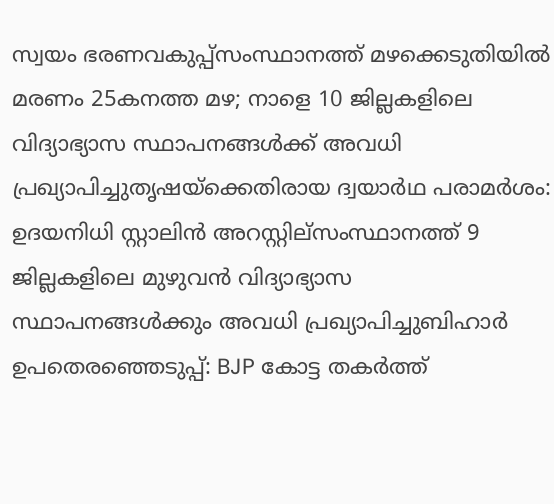സ്വയം ഭരണവകുപ്പ്സംസ്ഥാനത്ത് മഴക്കെടുതിയിൽ മരണം 25കനത്ത മഴ; നാളെ 10 ജില്ലകളിലെ വിദ്യാഭ്യാസ സ്ഥാപനങ്ങൾക്ക് അവധി പ്രഖ്യാപിച്ചുതൃഷയ്‌ക്കെതിരായ ദ്വയാര്‍ഥ പരാമര്‍ശം: ഉദയനിധി സ്റ്റാലിന്‍ അറസ്റ്റില്സംസ്ഥാനത്ത് 9 ജില്ലകളിലെ മുഴുവൻ വിദ്യാഭ്യാസ സ്ഥാപനങ്ങൾക്കും അവധി പ്രഖ്യാപിച്ചുബിഹാർ ഉപതെരഞ്ഞെടുപ്പ്: BJP കോട്ട തകര്‍ത്ത്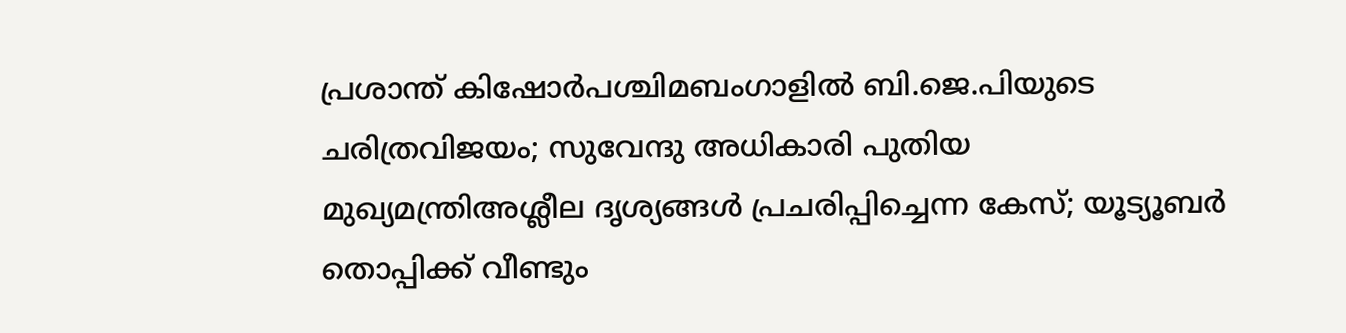പ്രശാന്ത് കിഷോർപശ്ചിമബംഗാളിൽ ബി.ജെ.പിയുടെ ചരിത്രവിജയം; സുവേന്ദു അധികാരി പുതിയ മുഖ്യമന്ത്രിഅശ്ലീല ദൃശ്യങ്ങള്‍ പ്രചരിപ്പിച്ചെന്ന കേസ്; യൂട്യൂബര്‍ തൊപ്പിക്ക് വീണ്ടും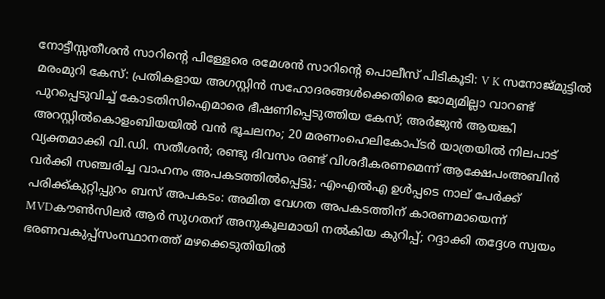നോട്ടീസ്സതീശൻ സാറിന്റെ പിള്ളേരെ രമേശൻ സാറിന്റെ പൊലീസ് പിടികൂടി: V K സനോജ്മുട്ടിൽ മരംമുറി കേസ്: പ്രതികളായ അഗസ്റ്റിൻ സഹോദരങ്ങൾക്കെതിരെ ജാമ്യമില്ലാ വാറണ്ട് പുറപ്പെടുവിച്ച് കോടതിസിഐമാരെ ഭീഷണിപ്പെടുത്തിയ കേസ്; അർജുൻ ആയങ്കി അറസ്റ്റിൽകൊളംബിയയിൽ വൻ ഭൂചലനം; 20 മരണംഹെലികോപ്ടർ യാത്രയിൽ നിലപാട് വ്യക്തമാക്കി വി.ഡി. സതീശൻ; രണ്ടു ദിവസം രണ്ട് വിശദീകരണമെന്ന് ആക്ഷേപംഅബിന്‍ വര്‍ക്കി സഞ്ചരിച്ച വാഹനം അപകടത്തില്‍പ്പെട്ടു; എംഎല്‍എ ഉള്‍പ്പടെ നാല് പേര്‍ക്ക് പരിക്ക്കുറ്റിപ്പുറം ബസ് അപകടം: അമിത വേഗത അപകടത്തിന് കാരണമായെന്ന് MVDകൗൺസിലർ ആർ സുഗതന് അനുകൂലമായി നല്‍കിയ കുറിപ്പ്; റദ്ദാക്കി തദ്ദേശ സ്വയം ഭരണവകുപ്പ്സംസ്ഥാനത്ത് മഴക്കെടുതിയിൽ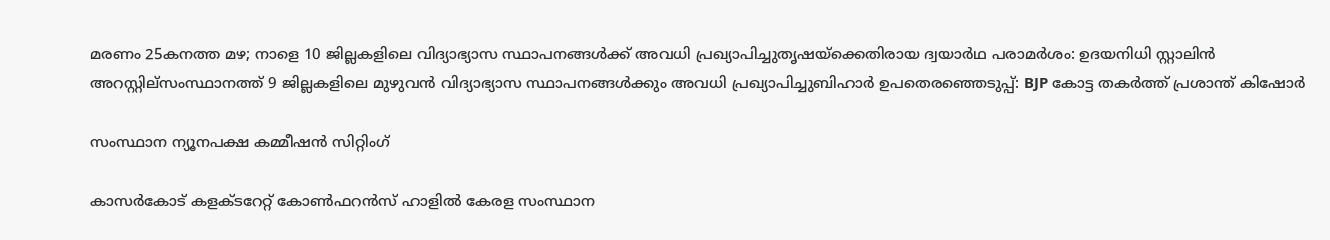മരണം 25കനത്ത മഴ; നാളെ 10 ജില്ലകളിലെ വിദ്യാഭ്യാസ സ്ഥാപനങ്ങൾക്ക് അവധി പ്രഖ്യാപിച്ചുതൃഷയ്‌ക്കെതിരായ ദ്വയാര്‍ഥ പരാമര്‍ശം: ഉദയനിധി സ്റ്റാലിന്‍ അറസ്റ്റില്സംസ്ഥാനത്ത് 9 ജില്ലകളിലെ മുഴുവൻ വിദ്യാഭ്യാസ സ്ഥാപനങ്ങൾക്കും അവധി പ്രഖ്യാപിച്ചുബിഹാർ ഉപതെരഞ്ഞെടുപ്പ്: BJP കോട്ട തകര്‍ത്ത് പ്രശാന്ത് കിഷോർ

സംസ്ഥാന ന്യൂനപക്ഷ കമ്മീഷന്‍ സിറ്റിംഗ്

കാസർകോട് കളക്ടറേറ്റ് കോൺഫറൻസ് ഹാളിൽ കേരള സംസ്ഥാന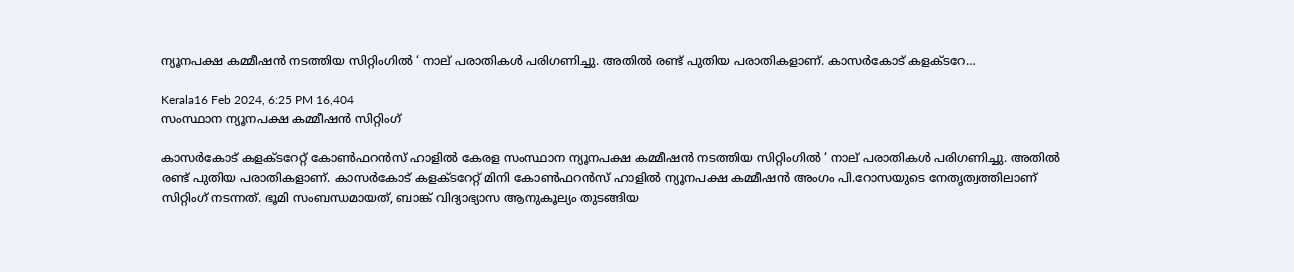ന്യൂനപക്ഷ കമ്മീഷന്‍ നടത്തിയ സിറ്റിംഗിൽ ‘ നാല് പരാതികള്‍ പരിഗണിച്ചു. അതില്‍ രണ്ട് പുതിയ പരാതികളാണ്. കാസര്‍കോട് കളക്ടറേ…

Kerala16 Feb 2024, 6:25 PM 16,404
സംസ്ഥാന ന്യൂനപക്ഷ കമ്മീഷന്‍ സിറ്റിംഗ്

കാസർകോട് കളക്ടറേറ്റ് കോൺഫറൻസ് ഹാളിൽ കേരള സംസ്ഥാന ന്യൂനപക്ഷ കമ്മീഷന്‍ നടത്തിയ സിറ്റിംഗിൽ ‘ നാല് പരാതികള്‍ പരിഗണിച്ചു. അതില്‍ രണ്ട് പുതിയ പരാതികളാണ്. കാസര്‍കോട് കളക്ടറേറ്റ് മിനി കോണ്‍ഫറന്‍സ് ഹാളില്‍ ന്യൂനപക്ഷ കമ്മീഷന്‍ അംഗം പി.റോസയുടെ നേതൃത്വത്തിലാണ് സിറ്റിംഗ് നടന്നത്. ഭൂമി സംബന്ധമായത്, ബാങ്ക് വിദ്യാഭ്യാസ ആനുകൂല്യം തുടങ്ങിയ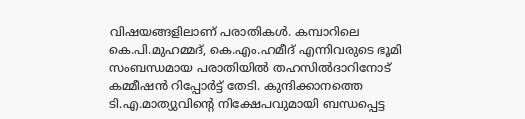വിഷയങ്ങളിലാണ് പരാതികള്‍. കമ്പാറിലെ കെ.പി.മുഹമ്മദ്, കെ.എം.ഹമീദ് എന്നിവരുടെ ഭൂമി സംബന്ധമായ പരാതിയില്‍ തഹസില്‍ദാറിനോട് കമ്മീഷന്‍ റിപ്പോര്‍ട്ട് തേടി. കുന്ദിക്കാനത്തെ ടി.എ.മാത്യുവിന്റെ നിക്ഷേപവുമായി ബന്ധപ്പെട്ട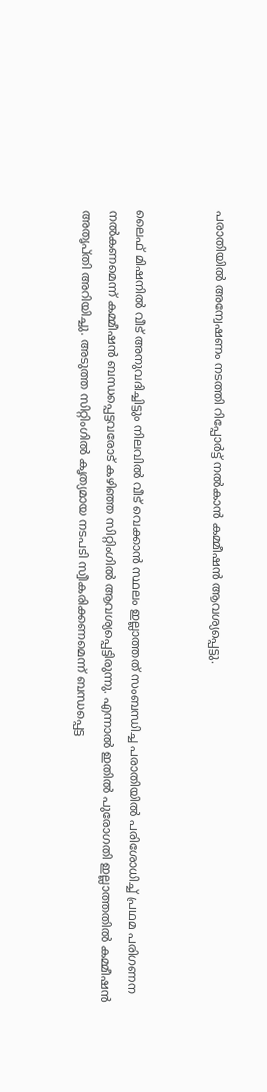പരാതിയില്‍ അന്വേഷണം നടത്തി റിപ്പോര്‍ട്ട് നല്‍കാന്‍ കമ്മീഷന്‍ ആവശ്യപ്പെട്ടു.


ലൈഫ് മിഷനില്‍ വീട് അനുവദിച്ചിട്ടും നിലവില്‍ വീട് വെക്കാന്‍ സ്ഥലം ഇല്ലാത്തത് സംബന്ധിച്ച പരാതിയില്‍ പരിശോധിച്ച് പ്രഥമ പരിഗണന നല്‍കണമെന്ന് കമ്മീഷന്‍ ബന്ധപ്പെട്ടവരോട് കഴിഞ്ഞ സിറ്റിംഗില്‍ ആവശ്യപ്പെട്ടിരുന്നു. എന്നാല്‍ ഇതില്‍ പുരോഗതി ഇല്ലാത്തതിൽ കമ്മീഷന്‍ അതൃപ്തി അറിയിച്ചു. അടുത്ത സിറ്റിംഗില്‍ കൃത്യമായ നടപടി സ്വീകരിക്കണമെന്ന് ബന്ധപ്പെട്ട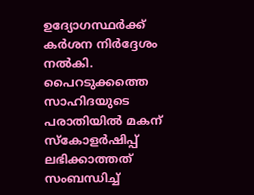ഉദ്യോഗസ്ഥര്‍ക്ക് കർശന നിർദ്ദേശം നല്‍കി. പൈറടുക്കത്തെ സാഹിദയുടെ പരാതിയിൽ മകന് സ്‌കോളര്‍ഷിപ്പ് ലഭിക്കാത്തത് സംബന്ധിച്ച്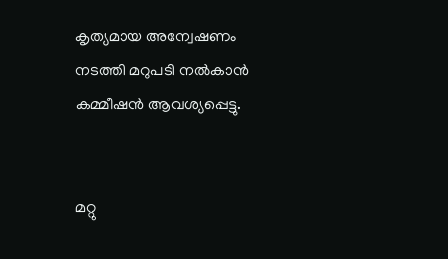കൃത്യമായ അന്വേഷണം നടത്തി മറുപടി നല്‍കാന്‍ കമ്മീഷന്‍ ആവശ്യപ്പെട്ടു.


മറ്റു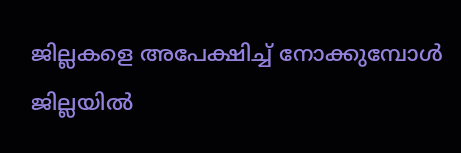ജില്ലകളെ അപേക്ഷിച്ച് നോക്കുമ്പോള്‍ ജില്ലയില്‍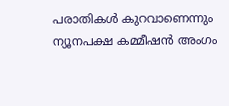പരാതികള്‍ കുറവാണെന്നും ന്യൂനപക്ഷ കമ്മീഷന്‍ അംഗം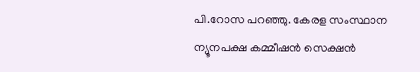പി.റോസ പറഞ്ഞു. കേരള സംസ്ഥാന ന്യൂനപക്ഷ കമ്മീഷന്‍ സെക്ഷന്‍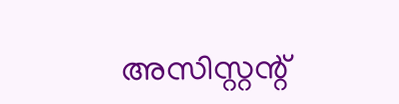അസിസ്റ്റന്റ്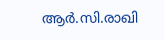ആര്‍.സി.രാഖി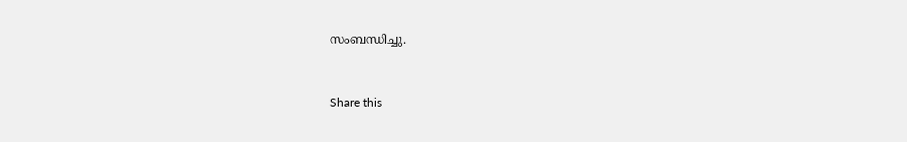സംബന്ധിച്ചു.


Share this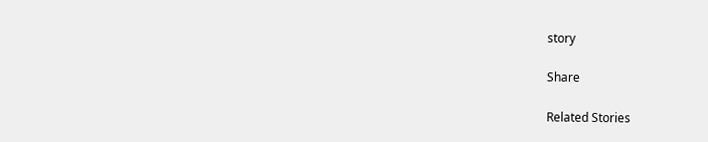story

Share

Related Stories